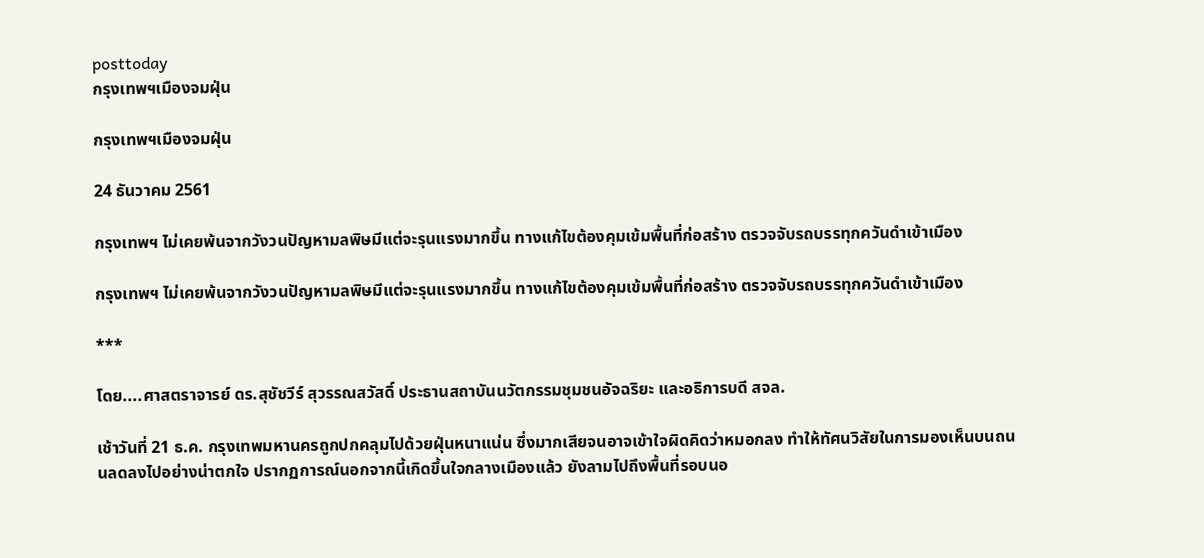posttoday
กรุงเทพฯเมืองจมฝุ่น

กรุงเทพฯเมืองจมฝุ่น

24 ธันวาคม 2561

กรุงเทพฯ ไม่เคยพ้นจากวังวนปัญหามลพิษมีแต่จะรุนแรงมากขึ้น ทางแก้ไขต้องคุมเข้มพื้นที่ก่อสร้าง ตรวจจับรถบรรทุกควันดำเข้าเมือง

กรุงเทพฯ ไม่เคยพ้นจากวังวนปัญหามลพิษมีแต่จะรุนแรงมากขึ้น ทางแก้ไขต้องคุมเข้มพื้นที่ก่อสร้าง ตรวจจับรถบรรทุกควันดำเข้าเมือง

***

โดย....ศาสตราจารย์ ดร.สุชัชวีร์ สุวรรณสวัสดิ์ ประธานสถาบันนวัตกรรมชุมชนอัจฉริยะ และอธิการบดี สจล.

เช้าวันที่ 21 ธ.ค. กรุงเทพมหานครถูกปกคลุมไปด้วยฝุ่นหนาแน่น ซึ่งมากเสียจนอาจเข้าใจผิดคิดว่าหมอกลง ทำให้ทัศนวิสัยในการมองเห็นบนถนนลดลงไปอย่างน่าตกใจ ปรากฏการณ์นอกจากนี้เกิดขึ้นใจกลางเมืองแล้ว ยังลามไปถึงพื้นที่รอบนอ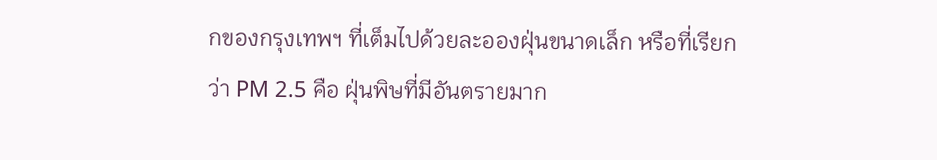กของกรุงเทพฯ ที่เต็มไปด้วยละอองฝุ่นขนาดเล็ก หรือที่เรียกว่า PM 2.5 คือ ฝุ่นพิษที่มีอันตรายมาก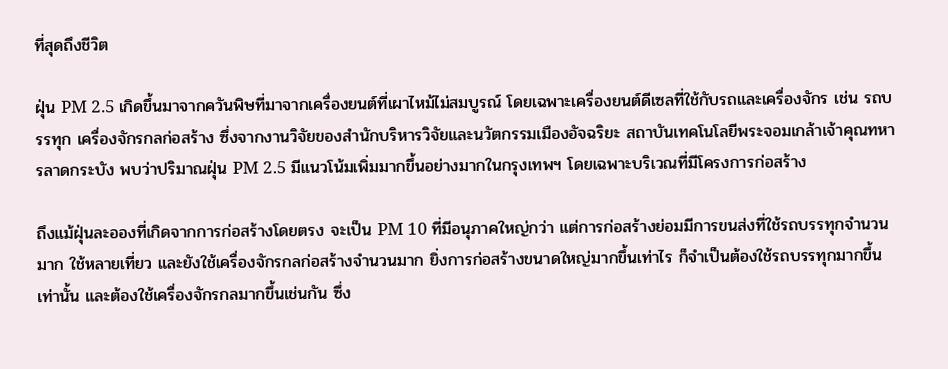ที่สุดถึงชีวิต

ฝุ่น PM 2.5 เกิดขึ้นมาจากควันพิษที่มาจากเครื่องยนต์ที่เผาไหม้ไม่สมบูรณ์ โดยเฉพาะเครื่องยนต์ดีเซลที่ใช้กับรถและเครื่องจักร เช่น รถบรรทุก เครื่องจักรกลก่อสร้าง ซึ่งจากงานวิจัยของสำนักบริหารวิจัยและนวัตกรรมเมืองอัจฉริยะ สถาบันเทคโนโลยีพระจอมเกล้าเจ้าคุณทหารลาดกระบัง พบว่าปริมาณฝุ่น PM 2.5 มีแนวโน้มเพิ่มมากขึ้นอย่างมากในกรุงเทพฯ โดยเฉพาะบริเวณที่มีโครงการก่อสร้าง

ถึงแม้ฝุ่นละอองที่เกิดจากการก่อสร้างโดยตรง จะเป็น PM 10 ที่มีอนุภาคใหญ่กว่า แต่การก่อสร้างย่อมมีการขนส่งที่ใช้รถบรรทุกจำนวนมาก ใช้หลายเที่ยว และยังใช้เครื่องจักรกลก่อสร้างจำนวนมาก ยิ่งการก่อสร้างขนาดใหญ่มากขึ้นเท่าไร ก็จำเป็นต้องใช้รถบรรทุกมากขึ้นเท่านั้น และต้องใช้เครื่องจักรกลมากขึ้นเช่นกัน ซึ่ง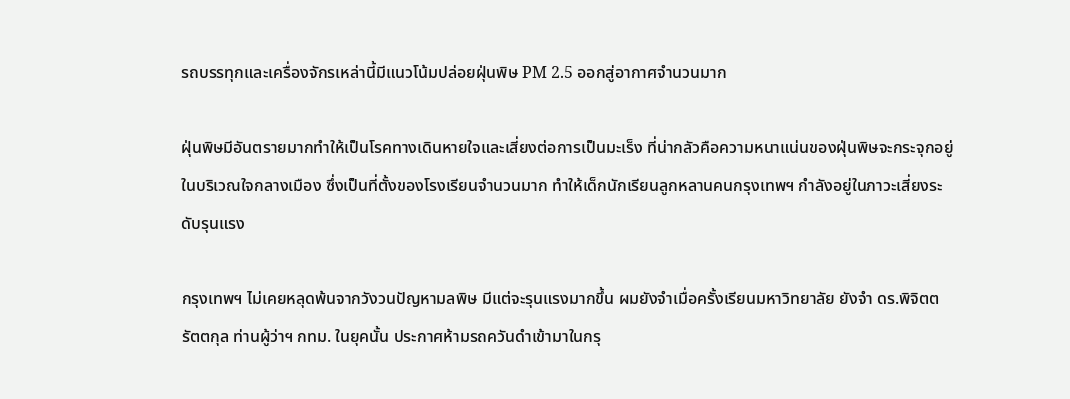รถบรรทุกและเครื่องจักรเหล่านี้มีแนวโน้มปล่อยฝุ่นพิษ PM 2.5 ออกสู่อากาศจำนวนมาก

ฝุ่นพิษมีอันตรายมากทำให้เป็นโรคทางเดินหายใจและเสี่ยงต่อการเป็นมะเร็ง ที่น่ากลัวคือความหนาแน่นของฝุ่นพิษจะกระจุกอยู่ในบริเวณใจกลางเมือง ซึ่งเป็นที่ตั้งของโรงเรียนจำนวนมาก ทำให้เด็กนักเรียนลูกหลานคนกรุงเทพฯ กำลังอยู่ในภาวะเสี่ยงระดับรุนแรง

กรุงเทพฯ ไม่เคยหลุดพ้นจากวังวนปัญหามลพิษ มีแต่จะรุนแรงมากขึ้น ผมยังจำเมื่อครั้งเรียนมหาวิทยาลัย ยังจำ ดร.พิจิตต รัตตกุล ท่านผู้ว่าฯ กทม. ในยุคนั้น ประกาศห้ามรถควันดำเข้ามาในกรุ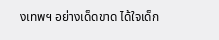งเทพฯ อย่างเด็ดขาด ได้ใจเด็ก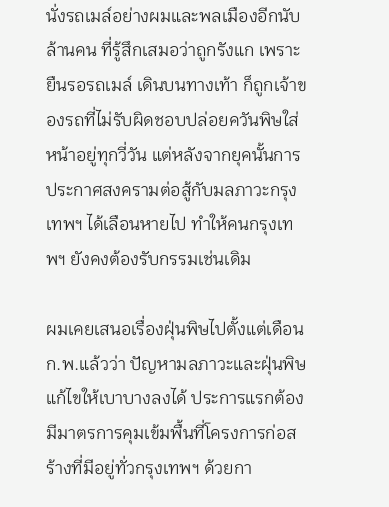นั่งรถเมล์อย่างผมและพลเมืองอีกนับล้านคน ที่รู้สึกเสมอว่าถูกรังแก เพราะยืนรอรถเมล์ เดินบนทางเท้า ก็ถูกเจ้าของรถที่ไม่รับผิดชอบปล่อยควันพิษใส่หน้าอยู่ทุกวี่วัน แต่หลังจากยุคนั้นการประกาศสงครามต่อสู้กับมลภาวะกรุงเทพฯ ได้เลือนหายไป ทำให้คนกรุงเทพฯ ยังคงต้องรับกรรมเช่นเดิม

ผมเคยเสนอเรื่องฝุ่นพิษไปตั้งแต่เดือน ก.พ.แล้วว่า ปัญหามลภาวะและฝุ่นพิษแก้ไขให้เบาบางลงได้ ประการแรกต้องมีมาตรการคุมเข้มพื้นที่โครงการก่อสร้างที่มีอยู่ทั่วกรุงเทพฯ ด้วยกา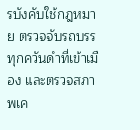รบังคับใช้กฎหมาย ตรวจจับรถบรรทุกควันดำที่เข้าเมือง และตรวจสภาพเค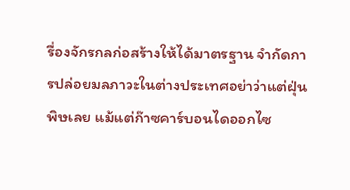รื่องจักรกลก่อสร้างให้ได้มาตรฐาน จำกัดการปล่อยมลภาวะในต่างประเทศอย่าว่าแต่ฝุ่นพิษเลย แม้แต่ก๊าซคาร์บอนไดออกไซ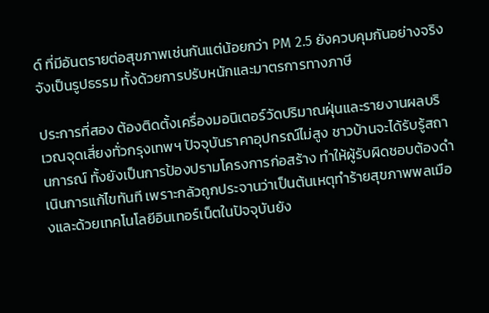ด์ ที่มีอันตรายต่อสุขภาพเช่นกันแต่น้อยกว่า PM 2.5 ยังควบคุมกันอย่างจริงจังเป็นรูปธรรม ทั้งด้วยการปรับหนักและมาตรการทางภาษี

ประการที่สอง ต้องติดตั้งเครื่องมอนิเตอร์วัดปริมาณฝุ่นและรายงานผลบริเวณจุดเสี่ยงทั่วกรุงเทพฯ ปัจจุบันราคาอุปกรณ์ไม่สูง ชาวบ้านจะได้รับรู้สถานการณ์ ทั้งยังเป็นการป้องปรามโครงการก่อสร้าง ทำให้ผู้รับผิดชอบต้องดำเนินการแก้ไขทันที เพราะกลัวถูกประจานว่าเป็นต้นเหตุทำร้ายสุขภาพพลเมืองและด้วยเทคโนโลยีอินเทอร์เน็ตในปัจจุบันยัง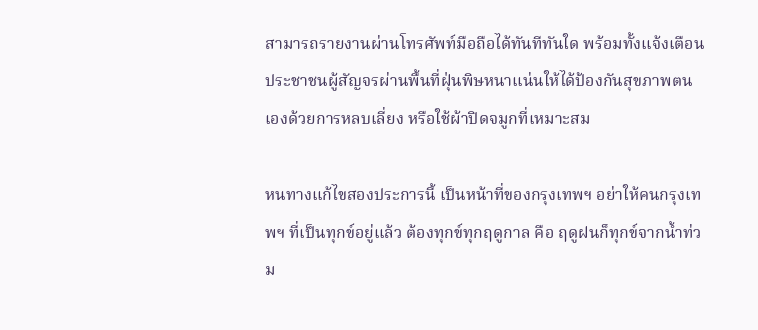สามารถรายงานผ่านโทรศัพท์มือถือได้ทันทีทันใด พร้อมทั้งแจ้งเตือนประชาชนผู้สัญจรผ่านพื้นที่ฝุ่นพิษหนาแน่นให้ได้ป้องกันสุขภาพตนเองด้วยการหลบเลี่ยง หรือใช้ผ้าปิดจมูกที่เหมาะสม

หนทางแก้ไขสองประการนี้ เป็นหน้าที่ของกรุงเทพฯ อย่าให้คนกรุงเทพฯ ที่เป็นทุกข์อยู่แล้ว ต้องทุกข์ทุกฤดูกาล คือ ฤดูฝนก็ทุกข์จากน้ำท่วม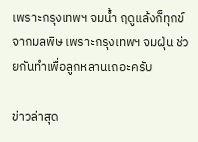เพราะกรุงเทพฯ จมน้ำ ฤดูแล้งก็ทุกข์จากมลพิษ เพราะกรุงเทพฯ จมฝุ่น ช่วยกันทำเพื่อลูกหลานเถอะครับ

ข่าวล่าสุด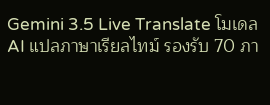Gemini 3.5 Live Translate โมเดล AI แปลภาษาเรียลไทม์ รองรับ 70 ภา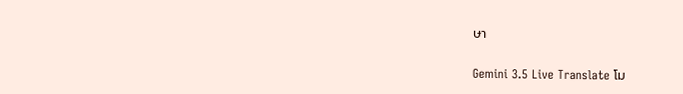ษา

Gemini 3.5 Live Translate โม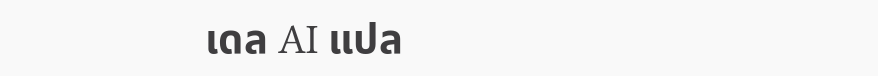เดล AI แปล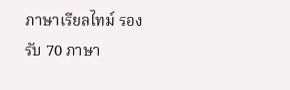ภาษาเรียลไทม์ รองรับ 70 ภาษา